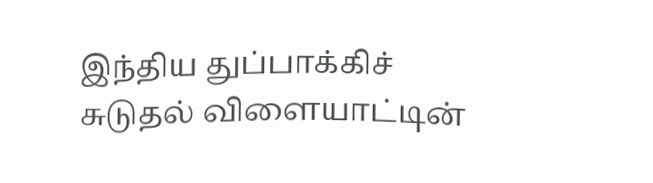இந்திய துப்பாக்கிச் சுடுதல் விளையாட்டின்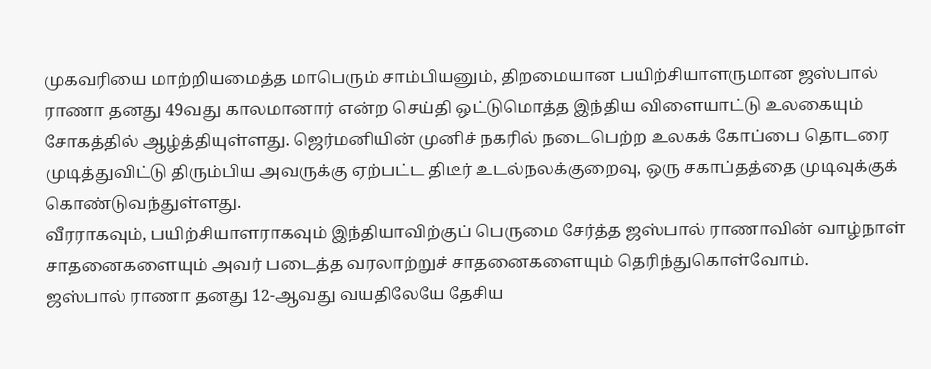முகவரியை மாற்றியமைத்த மாபெரும் சாம்பியனும், திறமையான பயிற்சியாளருமான ஜஸ்பால் ராணா தனது 49வது காலமானார் என்ற செய்தி ஒட்டுமொத்த இந்திய விளையாட்டு உலகையும் சோகத்தில் ஆழ்த்தியுள்ளது. ஜெர்மனியின் முனிச் நகரில் நடைபெற்ற உலகக் கோப்பை தொடரை முடித்துவிட்டு திரும்பிய அவருக்கு ஏற்பட்ட திடீர் உடல்நலக்குறைவு, ஒரு சகாப்தத்தை முடிவுக்குக் கொண்டுவந்துள்ளது.
வீரராகவும், பயிற்சியாளராகவும் இந்தியாவிற்குப் பெருமை சேர்த்த ஜஸ்பால் ராணாவின் வாழ்நாள் சாதனைகளையும் அவர் படைத்த வரலாற்றுச் சாதனைகளையும் தெரிந்துகொள்வோம்.
ஜஸ்பால் ராணா தனது 12-ஆவது வயதிலேயே தேசிய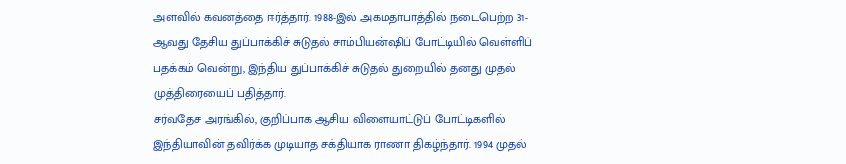அளவில் கவனத்தை ஈர்த்தார். 1988-இல் அகமதாபாத்தில் நடைபெற்ற 31-ஆவது தேசிய துப்பாக்கிச் சுடுதல் சாம்பியன்ஷிப் போட்டியில் வெள்ளிப் பதக்கம் வென்று, இந்திய துப்பாக்கிச் சுடுதல் துறையில் தனது முதல் முத்திரையைப் பதித்தார்.
சர்வதேச அரங்கில், குறிப்பாக ஆசிய விளையாட்டுப் போட்டிகளில் இந்தியாவின் தவிர்க்க முடியாத சக்தியாக ராணா திகழ்ந்தார். 1994 முதல்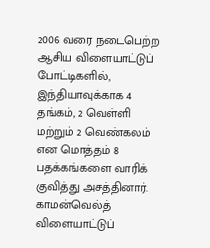2006 வரை நடைபெற்ற ஆசிய விளையாட்டுப் போட்டிகளில், இந்தியாவுக்காக 4 தங்கம், 2 வெள்ளி மற்றும் 2 வெண்கலம் என மொத்தம் 8 பதக்கங்களை வாரிக் குவித்து அசத்தினார்.
காமன்வெல்த் விளையாட்டுப்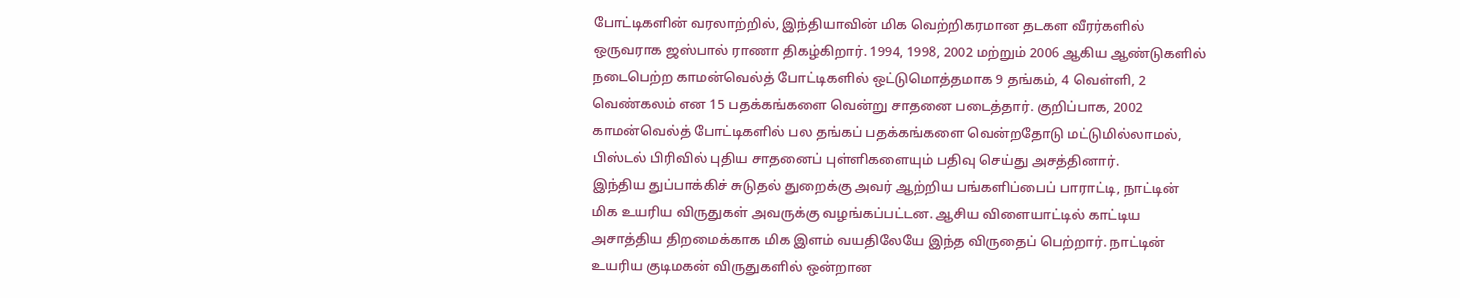போட்டிகளின் வரலாற்றில், இந்தியாவின் மிக வெற்றிகரமான தடகள வீரர்களில் ஒருவராக ஜஸ்பால் ராணா திகழ்கிறார். 1994, 1998, 2002 மற்றும் 2006 ஆகிய ஆண்டுகளில் நடைபெற்ற காமன்வெல்த் போட்டிகளில் ஒட்டுமொத்தமாக 9 தங்கம், 4 வெள்ளி, 2 வெண்கலம் என 15 பதக்கங்களை வென்று சாதனை படைத்தார். குறிப்பாக, 2002 காமன்வெல்த் போட்டிகளில் பல தங்கப் பதக்கங்களை வென்றதோடு மட்டுமில்லாமல், பிஸ்டல் பிரிவில் புதிய சாதனைப் புள்ளிகளையும் பதிவு செய்து அசத்தினார்.
இந்திய துப்பாக்கிச் சுடுதல் துறைக்கு அவர் ஆற்றிய பங்களிப்பைப் பாராட்டி, நாட்டின் மிக உயரிய விருதுகள் அவருக்கு வழங்கப்பட்டன. ஆசிய விளையாட்டில் காட்டிய அசாத்திய திறமைக்காக மிக இளம் வயதிலேயே இந்த விருதைப் பெற்றார். நாட்டின் உயரிய குடிமகன் விருதுகளில் ஒன்றான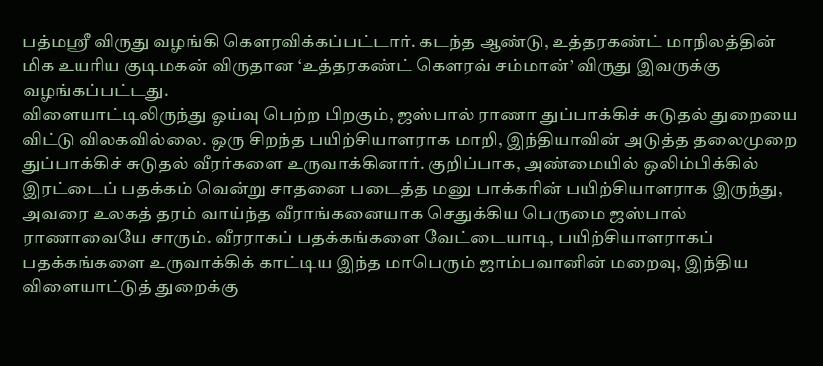பத்மஸ்ரீ விருது வழங்கி கௌரவிக்கப்பட்டார். கடந்த ஆண்டு, உத்தரகண்ட் மாநிலத்தின் மிக உயரிய குடிமகன் விருதான ‘உத்தரகண்ட் கௌரவ் சம்மான்’ விருது இவருக்கு வழங்கப்பட்டது.
விளையாட்டிலிருந்து ஓய்வு பெற்ற பிறகும், ஜஸ்பால் ராணா துப்பாக்கிச் சுடுதல் துறையை விட்டு விலகவில்லை. ஒரு சிறந்த பயிற்சியாளராக மாறி, இந்தியாவின் அடுத்த தலைமுறை துப்பாக்கிச் சுடுதல் வீரர்களை உருவாக்கினார். குறிப்பாக, அண்மையில் ஒலிம்பிக்கில் இரட்டைப் பதக்கம் வென்று சாதனை படைத்த மனு பாக்கரின் பயிற்சியாளராக இருந்து, அவரை உலகத் தரம் வாய்ந்த வீராங்கனையாக செதுக்கிய பெருமை ஜஸ்பால் ராணாவையே சாரும். வீரராகப் பதக்கங்களை வேட்டையாடி, பயிற்சியாளராகப் பதக்கங்களை உருவாக்கிக் காட்டிய இந்த மாபெரும் ஜாம்பவானின் மறைவு, இந்திய விளையாட்டுத் துறைக்கு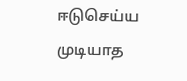ஈடுசெய்ய முடியாத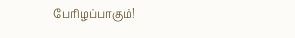பேரிழப்பாகும்!